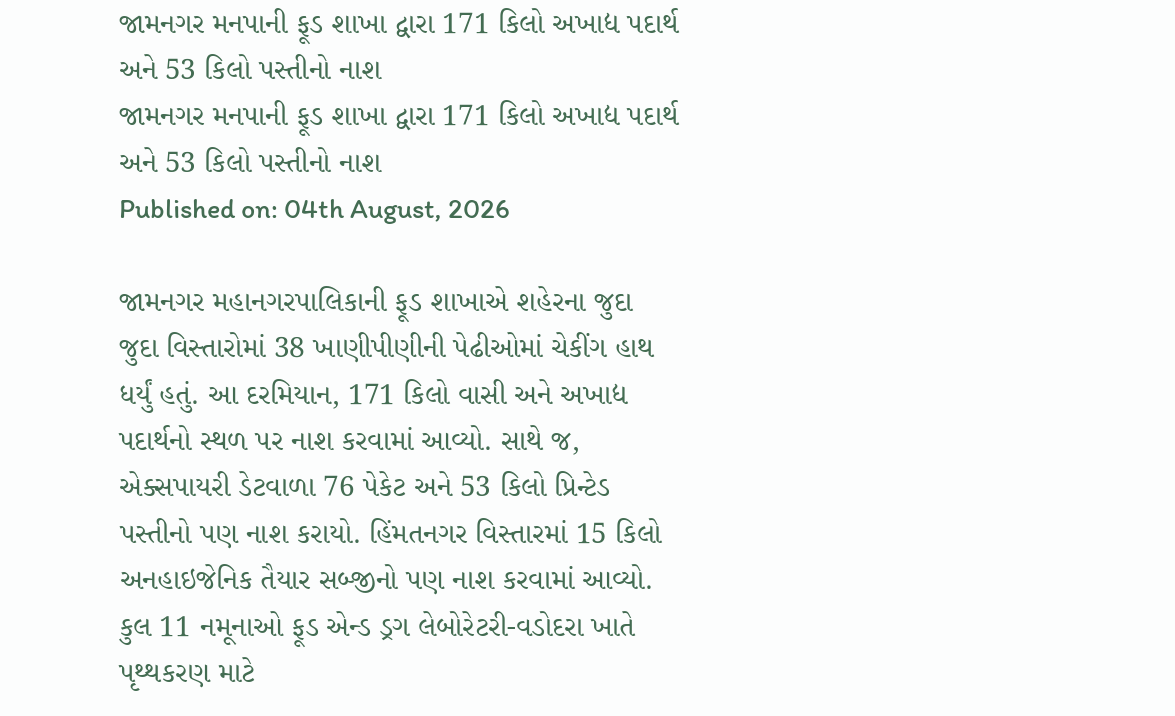જામનગર મનપાની ફૂડ શાખા દ્વારા 171 કિલો અખાદ્ય પદાર્થ અને 53 કિલો પસ્તીનો નાશ
જામનગર મનપાની ફૂડ શાખા દ્વારા 171 કિલો અખાદ્ય પદાર્થ અને 53 કિલો પસ્તીનો નાશ
Published on: 04th August, 2026

જામનગર મહાનગરપાલિકાની ફૂડ શાખાએ શહેરના જુદા જુદા વિસ્તારોમાં 38 ખાણીપીણીની પેઢીઓમાં ચેકીંગ હાથ ધર્યું હતું. આ દરમિયાન, 171 કિલો વાસી અને અખાદ્ય પદાર્થનો સ્થળ પર નાશ કરવામાં આવ્યો. સાથે જ, એક્સપાયરી ડેટવાળા 76 પેકેટ અને 53 કિલો પ્રિન્ટેડ પસ્તીનો પણ નાશ કરાયો. હિંમતનગર વિસ્તારમાં 15 કિલો અનહાઇજેનિક તૈયાર સબ્જીનો પણ નાશ કરવામાં આવ્યો. કુલ 11 નમૂનાઓ ફૂડ એન્ડ ડ્રગ લેબોરેટરી-વડોદરા ખાતે પૃથ્થકરણ માટે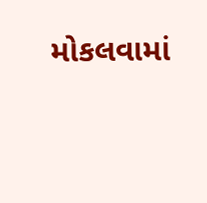મોકલવામાં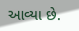આવ્યા છે.